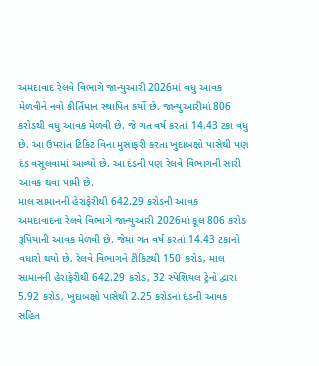અમદાવાદ રેલવે વિભાગે જાન્યુઆરી 2026માં વધુ આવક મેળવીને નવો કીર્તિમાન સ્થાપિત કર્યો છે. જાન્યુઆરીમાં 806 કરોડથી વધુ આવક મેળવી છે. જે ગત વર્ષ કરતાં 14.43 ટકા વધુ છે. આ ઉપરાંત ટિકિટ વિના મુસાફરી કરતા ખુદાબક્ષો પાસેથી પણ દંડ વસૂલવામાં આવ્યો છે. આ દંડની પણ રેલવે વિભાગની સારી આવક થવા પામી છે.
માલ સામાનની હેરાફેરીથી 642.29 કરોડની આવક
અમદાવાદના રેલવે વિભાગે જાન્યુઆરી 2026માં કૂલ 806 કરોડ રૂપિયાની આવક મેળવી છે. જેમાં ગત વર્ષ કરતાં 14.43 ટકાનો વધારો થયો છે. રેલવે વિભાગને ટીકિટથી 150 કરોડ, માલ સામાનની હેરાફેરીથી 642.29 કરોડ, 32 સ્પેશિયલ ટ્રેનો દ્વારા 5.92 કરોડ, ખુદાબક્ષો પાસેથી 2.25 કરોડનાં દંડની આવક સહિત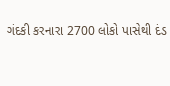ગંદકી કરનારા 2700 લોકો પાસેથી દંડ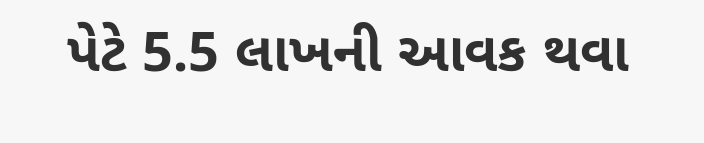પેટે 5.5 લાખની આવક થવા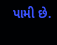પામી છે.